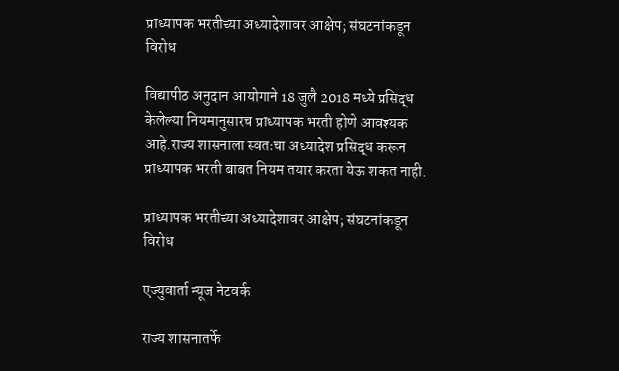प्राध्यापक भरतीच्या अध्यादेशावर आक्षेप; संघटनांकडून विरोध

विद्यापीठ अनुदान आयोगाने 18 जुलै 2018 मध्ये प्रसिद्ध केलेल्या नियमानुसारच प्राध्यापक भरती होणे आवश्यक आहे.राज्य शासनाला स्वतःचा अध्यादेश प्रसिद्ध करून प्राध्यापक भरती बाबत नियम तयार करता येऊ शकत नाही.

प्राध्यापक भरतीच्या अध्यादेशावर आक्षेप; संघटनांकडून विरोध

एज्युवार्ता न्यूज नेटवर्क

राज्य शासनातर्फे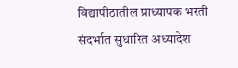विद्यापीठातील प्राध्यापक भरती संदर्भात सुधारित अध्यादेश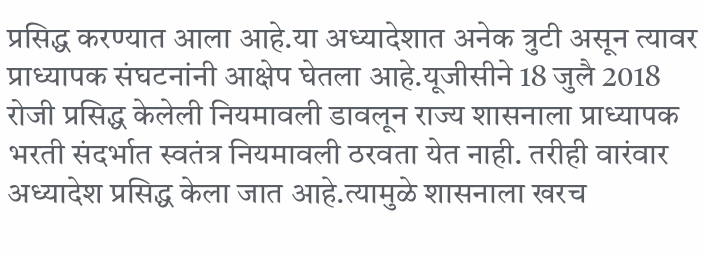प्रसिद्ध करण्यात आला आहे.या अध्यादेशात अनेक त्रुटी असून त्यावर प्राध्यापक संघटनांनी आक्षेप घेतला आहे.यूजीसीने 18 जुलै 2018 रोजी प्रसिद्ध केलेली नियमावली डावलून राज्य शासनाला प्राध्यापक भरती संदर्भात स्वतंत्र नियमावली ठरवता येत नाही. तरीही वारंवार अध्यादेश प्रसिद्ध केला जात आहे.त्यामुळे शासनाला खरच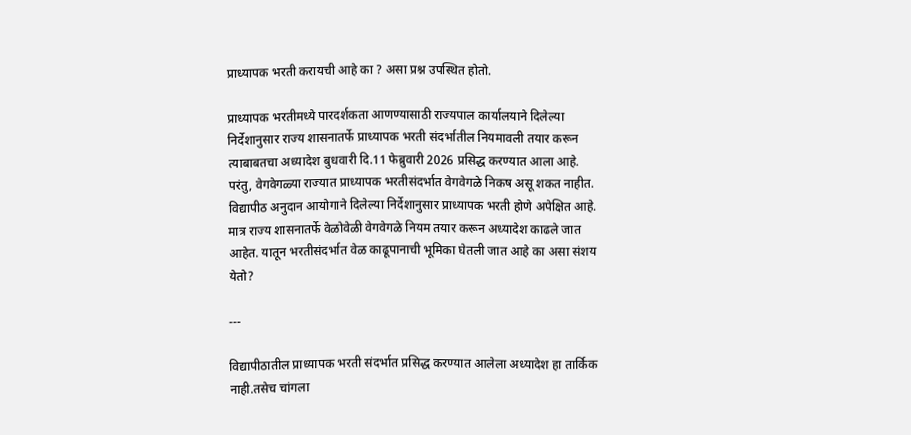प्राध्यापक भरती करायची आहे का ? असा प्रश्न उपस्थित होतो.

प्राध्यापक भरतीमध्ये पारदर्शकता आणण्यासाठी राज्यपाल कार्यालयाने दिलेल्या निर्देशानुसार राज्य शासनातर्फे प्राध्यापक भरती संदर्भातील नियमावली तयार करून त्याबाबतचा अध्यादेश बुधवारी दि.11 फेब्रुवारी 2026 प्रसिद्ध करण्यात आला आहे. परंतु, वेगवेगळ्या राज्यात प्राध्यापक भरतीसंदर्भात वेगवेगळे निकष असू शकत नाहीत. विद्यापीठ अनुदान आयोगाने दिलेल्या निर्देशानुसार प्राध्यापक भरती होणे अपेक्षित आहे. मात्र राज्य शासनातर्फे वेळोवेळी वेगवेगळे नियम तयार करून अध्यादेश काढले जात आहेत. यातून भरतीसंदर्भात वेळ काढूपानाची भूमिका घेतली जात आहे का असा संशय येतो?

---

विद्यापीठातील प्राध्यापक भरती संदर्भात प्रसिद्ध करण्यात आलेला अध्यादेश हा तार्किक नाही.तसेच चांगला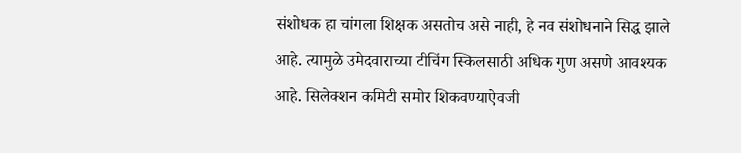संशोधक हा चांगला शिक्षक असतोच असे नाही, हे नव संशोधनाने सिद्ध झाले आहे. त्यामुळे उमेदवाराच्या टीचिंग स्किलसाठी अधिक गुण असणे आवश्यक आहे. सिलेक्शन कमिटी समोर शिकवण्याऐवजी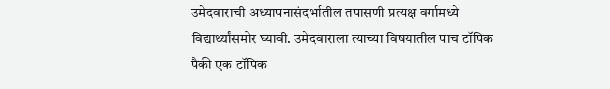उमेदवाराची अध्यापनासंदर्भातील तपासणी प्रत्यक्ष वर्गामध्ये विद्यार्थ्यांसमोर घ्यावी. उमेदवाराला त्याच्या विषयातील पाच टॉपिक पैकी एक टॉपिक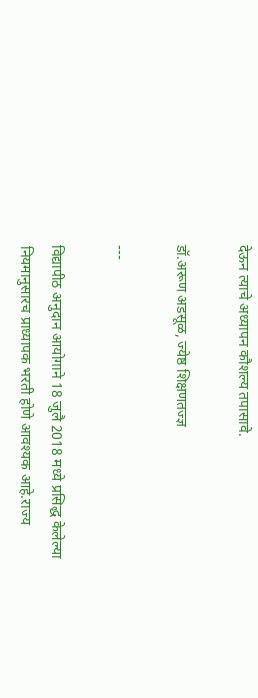देऊन त्याचे अध्यापन कौशल्य तपासावे.

डॉ.अरूण अडसूळ, ज्येष्ठ शिक्षणतज्ज्ञ

---

विद्यापीठ अनुदान आयोगाने 18 जुलै 2018 मध्ये प्रसिद्ध केलेल्या नियमानुसारच प्राध्यापक भरती होणे आवश्यक आहे.राज्य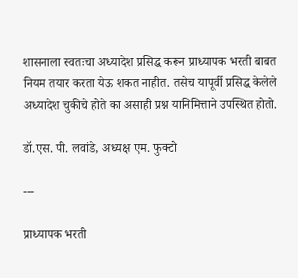शासनाला स्वतःचा अध्यादेश प्रसिद्ध करून प्राध्यापक भरती बाबत नियम तयार करता येऊ शकत नाहीत. तसेच यापूर्वी प्रसिद्ध केलेले अध्यादेश चुकीचे होते का असाही प्रश्न यानिमित्ताने उपस्थित होतो.

डॉ.एस. पी. लवांडे, अध्यक्ष एम. फुक्टो

---

प्राध्यापक भरती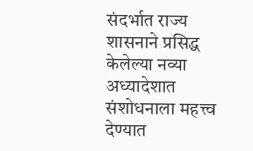संदर्भात राज्य शासनाने प्रसिद्ध केलेल्या नव्या अध्यादेशात संशोधनाला महत्त्व देण्यात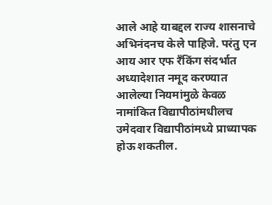आले आहे याबद्दल राज्य शासनाचे अभिनंदनच केले पाहिजे. परंतु एन आय आर एफ रँकिंग संदर्भात अध्यादेशात नमूद करण्यात आलेल्या नियमांमुळे केवळ नामांकित विद्यापीठांमधीलच उमेदवार विद्यापीठांमध्ये प्राध्यापक होऊ शकतील.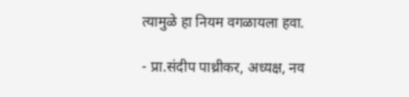त्यामुळे हा नियम वगळायला हवा.

- प्रा.संदीप पाथ्रीकर, अध्यक्ष, नव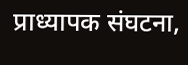प्राध्यापक संघटना,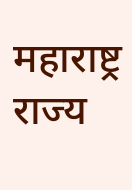महाराष्ट्र राज्य